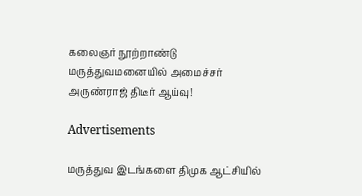கலைஞர் நூற்றாண்டு மருத்துவமனையில் அமைச்சர் அருண்ராஜ் திடீர் ஆய்வு!

Advertisements

மருத்துவ இடங்களை திமுக ஆட்சியில்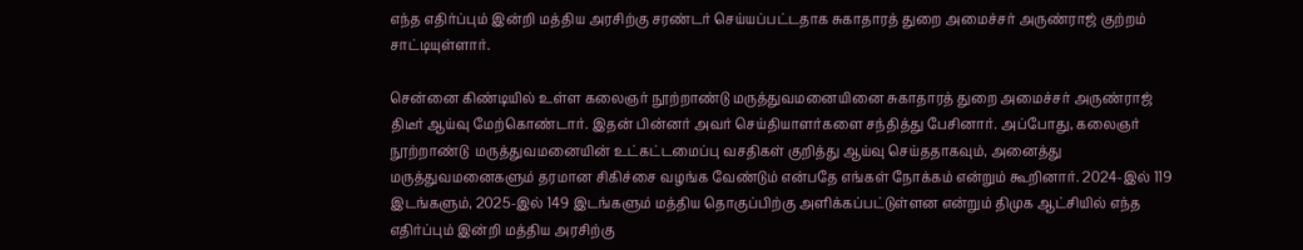எந்த எதிர்ப்பும் இன்றி மத்திய அரசிற்கு சரண்டர் செய்யப்பட்டதாக சுகாதாரத் துறை அமைச்சர் அருண்ராஜ் குற்றம் சாட்டியுள்ளார்.

சென்னை கிண்டியில் உள்ள கலைஞர் நூற்றாண்டு மருத்துவமனையினை சுகாதாரத் துறை அமைச்சர் அருண்ராஜ் திடீர் ஆய்வு மேற்கொண்டார். இதன் பின்னர் அவர் செய்தியாளர்களை சந்தித்து பேசினார். அப்போது, கலைஞர் நூற்றாண்டு  மருத்துவமனையின் உட்கட்டமைப்பு வசதிகள் குறித்து ஆய்வு செய்ததாகவும், அனைத்து மருத்துவமனைகளும் தரமான சிகிச்சை வழங்க வேண்டும் என்பதே எங்கள் நோக்கம் என்றும் கூறினார். 2024-இல் 119 இடங்களும், 2025-இல் 149 இடங்களும் மத்திய தொகுப்பிற்கு அளிக்கப்பட்டுள்ளன என்றும் திமுக ஆட்சியில் எந்த எதிர்ப்பும் இன்றி மத்திய அரசிற்கு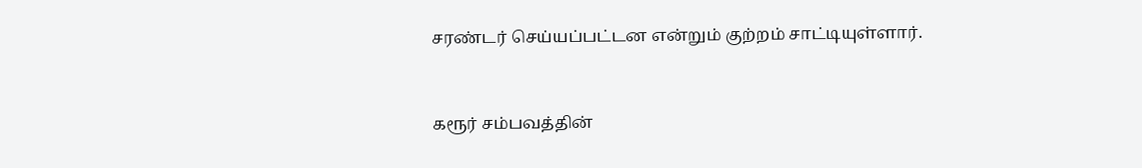சரண்டர் செய்யப்பட்டன என்றும் குற்றம் சாட்டியுள்ளார்.



கரூர் சம்பவத்தின்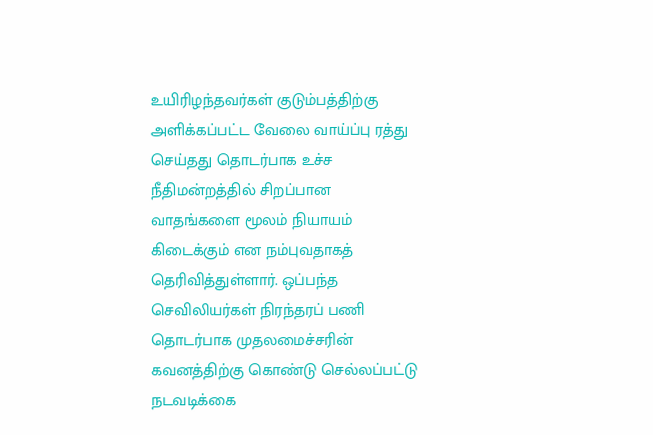உயிரிழந்தவர்கள் குடும்பத்திற்கு அளிக்கப்பட்ட வேலை வாய்ப்பு ரத்து செய்தது தொடர்பாக உச்ச நீதிமன்றத்தில் சிறப்பான வாதங்களை மூலம் நியாயம் கிடைக்கும் என நம்புவதாகத் தெரிவித்துள்ளார். ஒப்பந்த செவிலியர்கள் நிரந்தரப் பணி தொடர்பாக முதலமைச்சரின் கவனத்திற்கு கொண்டு செல்லப்பட்டு நடவடிக்கை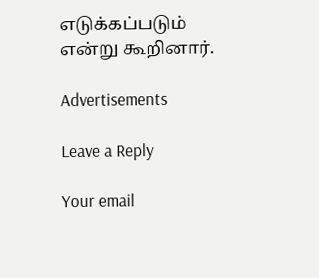எடுக்கப்படும் என்று கூறினார்.

Advertisements

Leave a Reply

Your email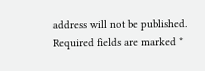address will not be published. Required fields are marked *